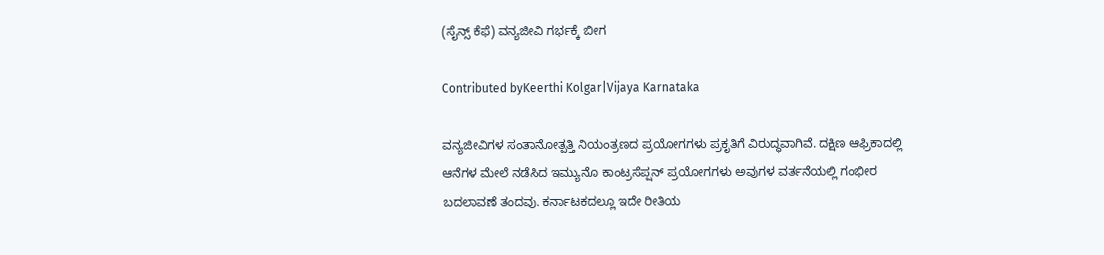(ಸೈನ್ಸ್ ಕೆಫೆ) ವನ್ಯಜೀವಿ ಗರ್ಭಕ್ಕೆ ಬೀಗ

Contributed byKeerthi Kolgar|Vijaya Karnataka

ವನ್ಯಜೀವಿಗಳ ಸಂತಾನೋತ್ಪತ್ತಿ ನಿಯಂತ್ರಣದ ಪ್ರಯೋಗಗಳು ಪ್ರಕೃತಿಗೆ ವಿರುದ್ಧವಾಗಿವೆ. ದಕ್ಷಿಣ ಆಫ್ರಿಕಾದಲ್ಲಿ ಆನೆಗಳ ಮೇಲೆ ನಡೆಸಿದ ಇಮ್ಯುನೊ ಕಾಂಟ್ರಸೆಪ್ಷನ್ ಪ್ರಯೋಗಗಳು ಅವುಗಳ ವರ್ತನೆಯಲ್ಲಿ ಗಂಭೀರ ಬದಲಾವಣೆ ತಂದವು. ಕರ್ನಾಟಕದಲ್ಲೂ ಇದೇ ರೀತಿಯ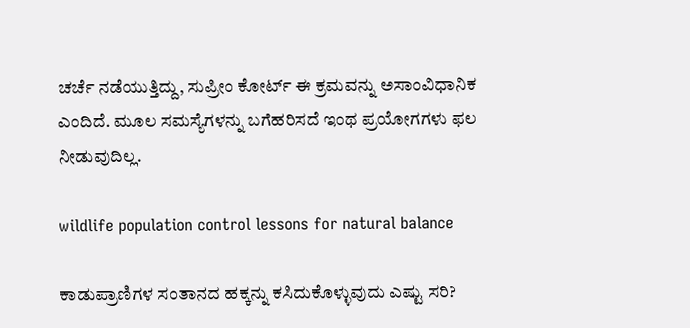ಚರ್ಚೆ ನಡೆಯುತ್ತಿದ್ದು, ಸುಪ್ರೀಂ ಕೋರ್ಟ್ ಈ ಕ್ರಮವನ್ನು ಅಸಾಂವಿಧಾನಿಕ ಎಂದಿದೆ. ಮೂಲ ಸಮಸ್ಯೆಗಳನ್ನು ಬಗೆಹರಿಸದೆ ಇಂಥ ಪ್ರಯೋಗಗಳು ಫಲ ನೀಡುವುದಿಲ್ಲ.

wildlife population control lessons for natural balance

ಕಾಡುಪ್ರಾಣಿಗಳ ಸಂತಾನದ ಹಕ್ಕನ್ನು ಕಸಿದುಕೊಳ್ಳುವುದು ಎಷ್ಟು ಸರಿ?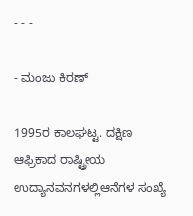- - -

- ಮಂಜು ಕಿರಣ್

1995ರ ಕಾಲಘಟ್ಟ. ದಕ್ಷಿಣ ಆಫ್ರಿಕಾದ ರಾಷ್ಟ್ರೀಯ ಉದ್ಯಾನವನಗಳಲ್ಲಿಆನೆಗಳ ಸಂಖ್ಯೆ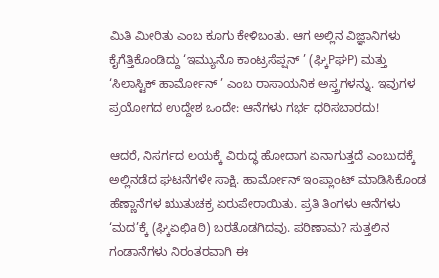ಮಿತಿ ಮೀರಿತು ಎಂಬ ಕೂಗು ಕೇಳಿಬಂತು. ಆಗ ಅಲ್ಲಿನ ವಿಜ್ಞಾನಿಗಳು ಕೈಗೆತ್ತಿಕೊಂಡಿದ್ದು ‘ಇಮ್ಯುನೊ ಕಾಂಟ್ರಸೆಪ್ಷನ್ ’ (ಘ್ಕಿPಘP) ಮತ್ತು ‘ಸಿಲಾಸ್ಟಿಕ್ ಹಾರ್ಮೋನ್ ’ ಎಂಬ ರಾಸಾಯನಿಕ ಅಸ್ತ್ರಗಳನ್ನು. ಇವುಗಳ ಪ್ರಯೋಗದ ಉದ್ದೇಶ ಒಂದೇ: ಆನೆಗಳು ಗರ್ಭ ಧರಿಸಬಾರದು!

ಆದರೆ, ನಿಸರ್ಗದ ಲಯಕ್ಕೆ ವಿರುದ್ಧ ಹೋದಾಗ ಏನಾಗುತ್ತದೆ ಎಂಬುದಕ್ಕೆ ಅಲ್ಲಿನಡೆದ ಘಟನೆಗಳೇ ಸಾಕ್ಷಿ. ಹಾರ್ಮೋನ್ ಇಂಪ್ಲಾಂಟ್ ಮಾಡಿಸಿಕೊಂಡ ಹೆಣ್ಣಾನೆಗಳ ಋುತುಚಕ್ರ ಏರುಪೇರಾಯಿತು. ಪ್ರತಿ ತಿಂಗಳು ಆನೆಗಳು ‘ಮದ’ಕ್ಕೆ (ಘ್ಕಿಏಛಿaಠಿ) ಬರತೊಡಗಿದವು. ಪರಿಣಾಮ? ಸುತ್ತಲಿನ ಗಂಡಾನೆಗಳು ನಿರಂತರವಾಗಿ ಈ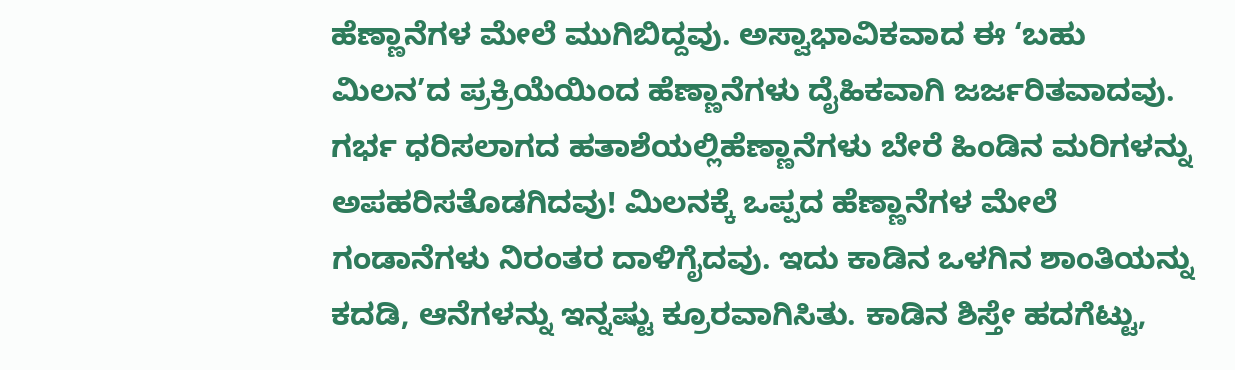ಹೆಣ್ಣಾನೆಗಳ ಮೇಲೆ ಮುಗಿಬಿದ್ದವು. ಅಸ್ವಾಭಾವಿಕವಾದ ಈ ‘ಬಹು ಮಿಲನ’ದ ಪ್ರಕ್ರಿಯೆಯಿಂದ ಹೆಣ್ಣಾನೆಗಳು ದೈಹಿಕವಾಗಿ ಜರ್ಜರಿತವಾದವು. ಗರ್ಭ ಧರಿಸಲಾಗದ ಹತಾಶೆಯಲ್ಲಿಹೆಣ್ಣಾನೆಗಳು ಬೇರೆ ಹಿಂಡಿನ ಮರಿಗಳನ್ನು ಅಪಹರಿಸತೊಡಗಿದವು! ಮಿಲನಕ್ಕೆ ಒಪ್ಪದ ಹೆಣ್ಣಾನೆಗಳ ಮೇಲೆ ಗಂಡಾನೆಗಳು ನಿರಂತರ ದಾಳಿಗೈದವು. ಇದು ಕಾಡಿನ ಒಳಗಿನ ಶಾಂತಿಯನ್ನು ಕದಡಿ, ಆನೆಗಳನ್ನು ಇನ್ನಷ್ಟು ಕ್ರೂರವಾಗಿಸಿತು. ಕಾಡಿನ ಶಿಸ್ತೇ ಹದಗೆಟ್ಟು,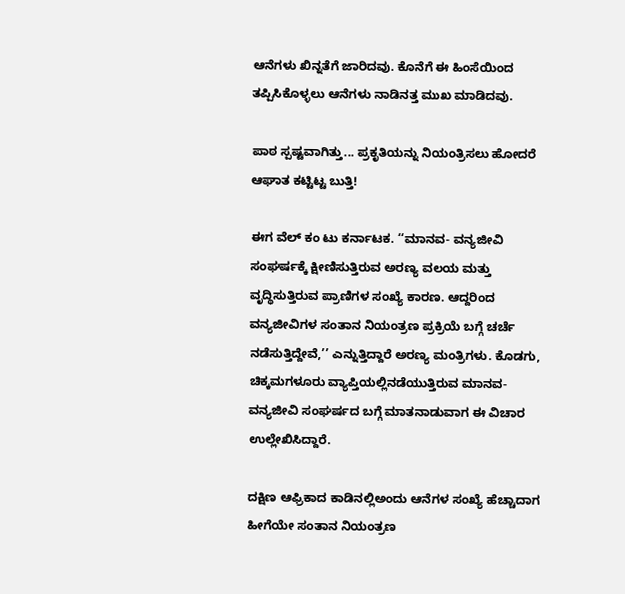ಆನೆಗಳು ಖಿನ್ನತೆಗೆ ಜಾರಿದವು. ಕೊನೆಗೆ ಈ ಹಿಂಸೆಯಿಂದ ತಪ್ಪಿಸಿಕೊಳ್ಳಲು ಆನೆಗಳು ನಾಡಿನತ್ತ ಮುಖ ಮಾಡಿದವು.

ಪಾಠ ಸ್ಪಷ್ಟವಾಗಿತ್ತು... ಪ್ರಕೃತಿಯನ್ನು ನಿಯಂತ್ರಿಸಲು ಹೋದರೆ ಆಘಾತ ಕಟ್ಟಿಟ್ಟ ಬುತ್ತಿ!

ಈಗ ವೆಲ್ ಕಂ ಟು ಕರ್ನಾಟಕ. ‘‘ಮಾನವ- ವನ್ಯಜೀವಿ ಸಂಘರ್ಷಕ್ಕೆ ಕ್ಷೀಣಿಸುತ್ತಿರುವ ಅರಣ್ಯ ವಲಯ ಮತ್ತು ವೃದ್ಧಿಸುತ್ತಿರುವ ಪ್ರಾಣಿಗಳ ಸಂಖ್ಯೆ ಕಾರಣ. ಆದ್ದರಿಂದ ವನ್ಯಜೀವಿಗಳ ಸಂತಾನ ನಿಯಂತ್ರಣ ಪ್ರಕ್ರಿಯೆ ಬಗ್ಗೆ ಚರ್ಚೆ ನಡೆಸುತ್ತಿದ್ದೇವೆ,’’ ಎನ್ನುತ್ತಿದ್ದಾರೆ ಅರಣ್ಯ ಮಂತ್ರಿಗಳು. ಕೊಡಗು, ಚಿಕ್ಕಮಗಳೂರು ವ್ಯಾಪ್ತಿಯಲ್ಲಿನಡೆಯುತ್ತಿರುವ ಮಾನವ- ವನ್ಯಜೀವಿ ಸಂಘರ್ಷದ ಬಗ್ಗೆ ಮಾತನಾಡುವಾಗ ಈ ವಿಚಾರ ಉಲ್ಲೇಖಿಸಿದ್ದಾರೆ.

ದಕ್ಷಿಣ ಆಫ್ರಿಕಾದ ಕಾಡಿನಲ್ಲಿಅಂದು ಆನೆಗಳ ಸಂಖ್ಯೆ ಹೆಚ್ಚಾದಾಗ ಹೀಗೆಯೇ ಸಂತಾನ ನಿಯಂತ್ರಣ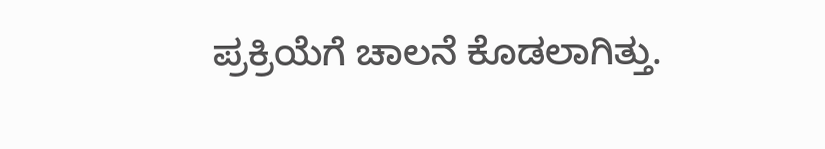ಪ್ರಕ್ರಿಯೆಗೆ ಚಾಲನೆ ಕೊಡಲಾಗಿತ್ತು.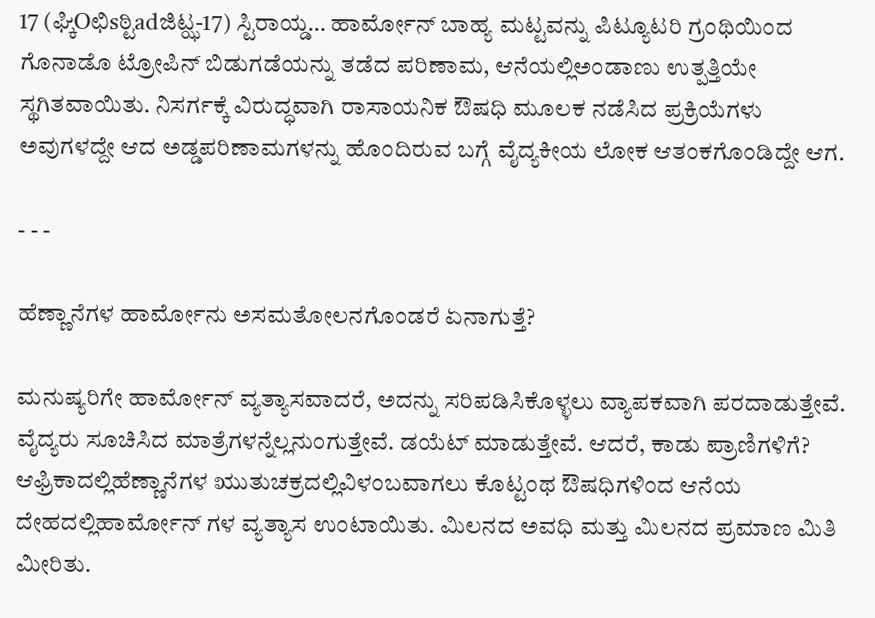17 (ಘ್ಕಿOಛಿsಠ್ಟಿadಜಿಟ್ಝ-17) ಸ್ಟಿರಾಯ್ಡ… ಹಾರ್ಮೋನ್ ಬಾಹ್ಯ ಮಟ್ಟವನ್ನು ಪಿಟ್ಯೂಟರಿ ಗ್ರಂಥಿಯಿಂದ ಗೊನಾಡೊ ಟ್ರೋಪಿನ್ ಬಿಡುಗಡೆಯನ್ನು ತಡೆದ ಪರಿಣಾಮ, ಆನೆಯಲ್ಲಿಅಂಡಾಣು ಉತ್ಪತ್ತಿಯೇ ಸ್ಥಗಿತವಾಯಿತು. ನಿಸರ್ಗಕ್ಕೆ ವಿರುದ್ಧವಾಗಿ ರಾಸಾಯನಿಕ ಔಷಧಿ ಮೂಲಕ ನಡೆಸಿದ ಪ್ರಕ್ರಿಯೆಗಳು ಅವುಗಳದ್ದೇ ಆದ ಅಡ್ಡಪರಿಣಾಮಗಳನ್ನು ಹೊಂದಿರುವ ಬಗ್ಗೆ ವೈದ್ಯಕೀಯ ಲೋಕ ಆತಂಕಗೊಂಡಿದ್ದೇ ಆಗ.

- - -

ಹೆಣ್ಣಾನೆಗಳ ಹಾರ್ಮೋನು ಅಸಮತೋಲನಗೊಂಡರೆ ಏನಾಗುತ್ತೆ?

ಮನುಷ್ಯರಿಗೇ ಹಾರ್ಮೋನ್ ವ್ಯತ್ಯಾಸವಾದರೆ, ಅದನ್ನು ಸರಿಪಡಿಸಿಕೊಳ್ಳಲು ವ್ಯಾಪಕವಾಗಿ ಪರದಾಡುತ್ತೇವೆ. ವೈದ್ಯರು ಸೂಚಿಸಿದ ಮಾತ್ರೆಗಳನ್ನೆಲ್ಲನುಂಗುತ್ತೇವೆ. ಡಯೆಟ್ ಮಾಡುತ್ತೇವೆ. ಆದರೆ, ಕಾಡು ಪ್ರಾಣಿಗಳಿಗೆ? ಆಫ್ರಿಕಾದಲ್ಲಿಹೆಣ್ಣಾನೆಗಳ ಋುತುಚಕ್ರದಲ್ಲಿವಿಳಂಬವಾಗಲು ಕೊಟ್ಟಂಥ ಔಷಧಿಗಳಿಂದ ಆನೆಯ ದೇಹದಲ್ಲಿಹಾರ್ಮೋನ್ ಗಳ ವ್ಯತ್ಯಾಸ ಉಂಟಾಯಿತು. ಮಿಲನದ ಅವಧಿ ಮತ್ತು ಮಿಲನದ ಪ್ರಮಾಣ ಮಿತಿ ಮೀರಿತು.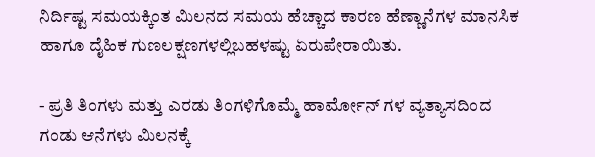ನಿರ್ದಿಷ್ಟ ಸಮಯಕ್ಕಿಂತ ಮಿಲನದ ಸಮಯ ಹೆಚ್ಚಾದ ಕಾರಣ ಹೆಣ್ಣಾನೆಗಳ ಮಾನಸಿಕ ಹಾಗೂ ದೈಹಿಕ ಗುಣಲಕ್ಷಣಗಳಲ್ಲಿಬಹಳಷ್ಟು ಏರುಪೇರಾಯಿತು.

- ಪ್ರತಿ ತಿಂಗಳು ಮತ್ತು ಎರಡು ತಿಂಗಳಿಗೊಮ್ಮೆ ಹಾರ್ಮೋನ್ ಗಳ ವ್ಯತ್ಯಾಸದಿಂದ ಗಂಡು ಆನೆಗಳು ಮಿಲನಕ್ಕೆ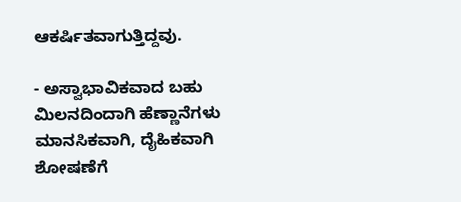ಆಕರ್ಷಿತವಾಗುತ್ತಿದ್ದವು.

- ಅಸ್ವಾಭಾವಿಕವಾದ ಬಹು ಮಿಲನದಿಂದಾಗಿ ಹೆಣ್ಣಾನೆಗಳು ಮಾನಸಿಕವಾಗಿ, ದೈಹಿಕವಾಗಿ ಶೋಷಣೆಗೆ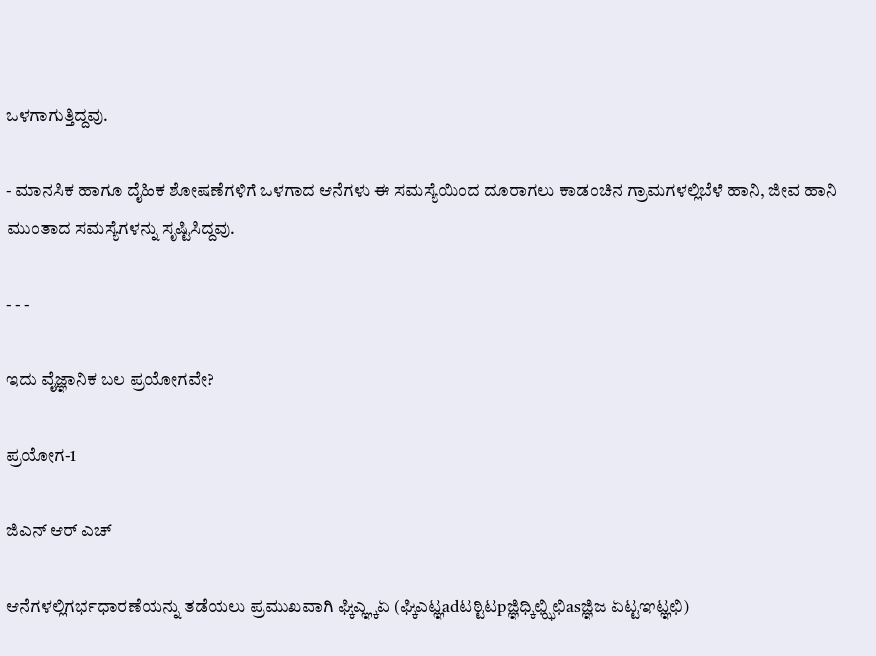ಒಳಗಾಗುತ್ತಿದ್ದವು.

- ಮಾನಸಿಕ ಹಾಗೂ ದೈಹಿಕ ಶೋಷಣೆಗಳಿಗೆ ಒಳಗಾದ ಆನೆಗಳು ಈ ಸಮಸ್ಯೆಯಿಂದ ದೂರಾಗಲು ಕಾಡಂಚಿನ ಗ್ರಾಮಗಳಲ್ಲಿಬೆಳೆ ಹಾನಿ, ಜೀವ ಹಾನಿ ಮುಂತಾದ ಸಮಸ್ಯೆಗಳನ್ನು ಸೃಷ್ಟಿಸಿದ್ದವು.

- - -

ಇದು ವೈಜ್ಞಾನಿಕ ಬಲ ಪ್ರಯೋಗವೇ?

ಪ್ರಯೋಗ-1

ಜಿಎನ್ ಆರ್ ಎಚ್

ಆನೆಗಳಲ್ಲಿಗರ್ಭಧಾರಣೆಯನ್ನು ತಡೆಯಲು ಪ್ರಮುಖವಾಗಿ ಘ್ಕಿಎ್ಞ್ಕಏ (ಘ್ಕಿಎಟ್ಞadಟಠ್ಟಿಟpಜ್ಞಿಧ್ಕಿಛ್ಝಿಛಿasಜ್ಞಿಜ ಏಟ್ಟಞಟ್ಞಛಿ)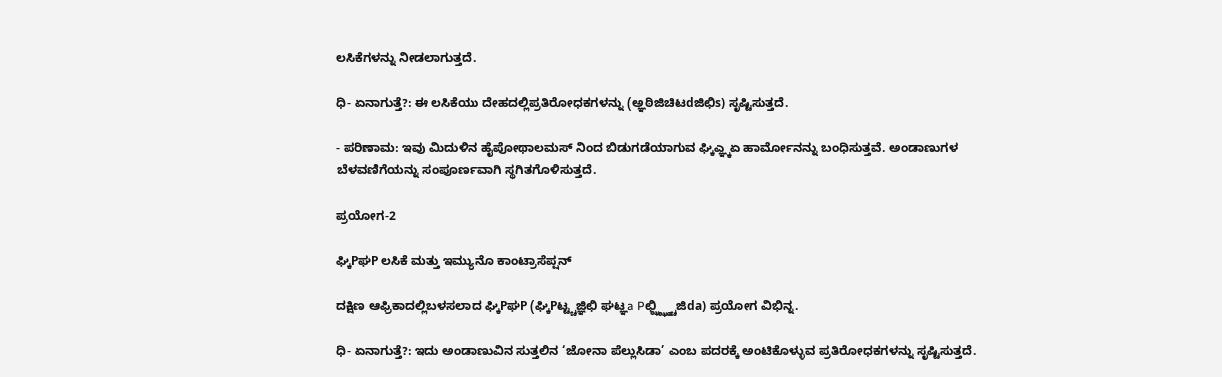ಲಸಿಕೆಗಳನ್ನು ನೀಡಲಾಗುತ್ತದೆ.

ಧಿ- ಏನಾಗುತ್ತೆ?: ಈ ಲಸಿಕೆಯು ದೇಹದಲ್ಲಿಪ್ರತಿರೋಧಕಗಳನ್ನು (ಅ್ಞಠಿಜಿಚಿಟdಜಿಛಿs) ಸೃಷ್ಟಿಸುತ್ತದೆ.

- ಪರಿಣಾಮ: ಇವು ಮಿದುಳಿನ ಹೈಪೋಥಾಲಮಸ್ ನಿಂದ ಬಿಡುಗಡೆಯಾಗುವ ಘ್ಕಿಎ್ಞ್ಕಏ ಹಾರ್ಮೋನನ್ನು ಬಂಧಿಸುತ್ತವೆ. ಅಂಡಾಣುಗಳ ಬೆಳವಣಿಗೆಯನ್ನು ಸಂಪೂರ್ಣವಾಗಿ ಸ್ಥಗಿತಗೊಳಿಸುತ್ತದೆ.

ಪ್ರಯೋಗ-2

ಘ್ಕಿPಘP ಲಸಿಕೆ ಮತ್ತು ಇಮ್ಯುನೊ ಕಾಂಟ್ರಾಸೆಪ್ಷನ್

ದಕ್ಷಿಣ ಆಫ್ರಿಕಾದಲ್ಲಿಬಳಸಲಾದ ಘ್ಕಿPಘP (ಘ್ಕಿPಟ್ಟ್ಚಜ್ಞಿಛಿ ಘಟ್ಞa Pಛ್ಝ್ಝ್ಠ್ಚಿಜಿda) ಪ್ರಯೋಗ ವಿಭಿನ್ನ.

ಧಿ- ಏನಾಗುತ್ತೆ?: ಇದು ಅಂಡಾಣುವಿನ ಸುತ್ತಲಿನ ‘ಜೋನಾ ಪೆಲ್ಲುಸಿಡಾ’ ಎಂಬ ಪದರಕ್ಕೆ ಅಂಟಿಕೊಳ್ಳುವ ಪ್ರತಿರೋಧಕಗಳನ್ನು ಸೃಷ್ಟಿಸುತ್ತದೆ.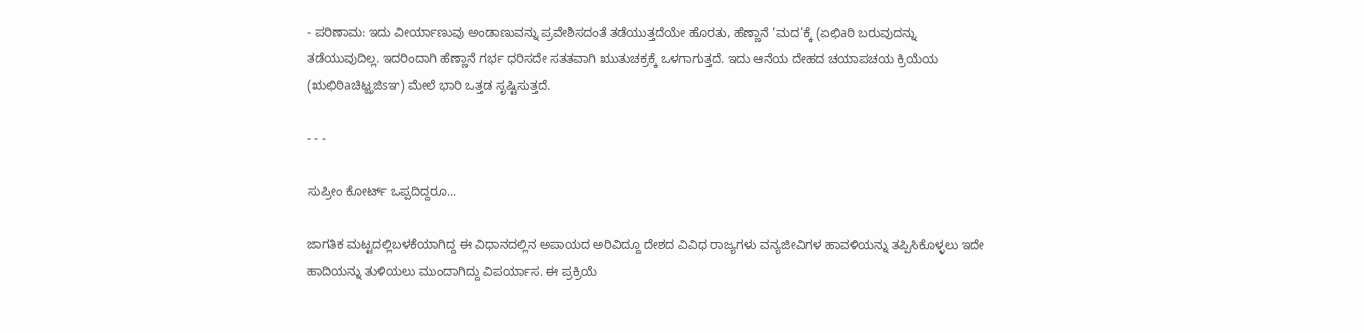- ಪರಿಣಾಮ: ಇದು ವೀರ್ಯಾಣುವು ಅಂಡಾಣುವನ್ನು ಪ್ರವೇಶಿಸದಂತೆ ತಡೆಯುತ್ತದೆಯೇ ಹೊರತು, ಹೆಣ್ಣಾನೆ ‘ಮದ’ಕ್ಕೆ (ಏಛಿaಠಿ ಬರುವುದನ್ನು ತಡೆಯುವುದಿಲ್ಲ. ಇದರಿಂದಾಗಿ ಹೆಣ್ಣಾನೆ ಗರ್ಭ ಧರಿಸದೇ ಸತತವಾಗಿ ಋುತುಚಕ್ರಕ್ಕೆ ಒಳಗಾಗುತ್ತದೆ. ಇದು ಆನೆಯ ದೇಹದ ಚಯಾಪಚಯ ಕ್ರಿಯೆಯ (ಋಛಿಠಿaಚಿಟ್ಝಜಿsಞ) ಮೇಲೆ ಭಾರಿ ಒತ್ತಡ ಸೃಷ್ಟಿಸುತ್ತದೆ.

- - -

ಸುಪ್ರೀಂ ಕೋರ್ಟ್ ಒಪ್ಪದಿದ್ದರೂ...

ಜಾಗತಿಕ ಮಟ್ಟದಲ್ಲಿಬಳಕೆಯಾಗಿದ್ದ ಈ ವಿಧಾನದಲ್ಲಿನ ಅಪಾಯದ ಅರಿವಿದ್ದೂ ದೇಶದ ವಿವಿಧ ರಾಜ್ಯಗಳು ವನ್ಯಜೀವಿಗಳ ಹಾವಳಿಯನ್ನು ತಪ್ಪಿಸಿಕೊಳ್ಳಲು ಇದೇ ಹಾದಿಯನ್ನು ತುಳಿಯಲು ಮುಂದಾಗಿದ್ದು ವಿಪರ್ಯಾಸ. ಈ ಪ್ರಕ್ರಿಯೆ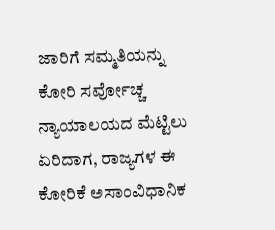ಜಾರಿಗೆ ಸಮ್ಮತಿಯನ್ನು ಕೋರಿ ಸರ್ವೋಚ್ಚ ನ್ಯಾಯಾಲಯದ ಮೆಟ್ಟಿಲು ಏರಿದಾಗ, ರಾಜ್ಯಗಳ ಈ ಕೋರಿಕೆ ಅಸಾಂವಿಧಾನಿಕ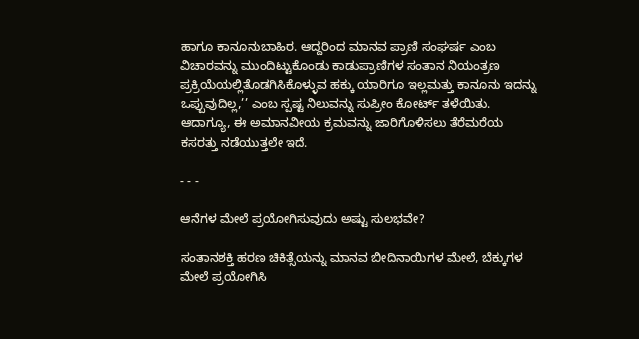ಹಾಗೂ ಕಾನೂನುಬಾಹಿರ. ಆದ್ದರಿಂದ ಮಾನವ ಪ್ರಾಣಿ ಸಂಘರ್ಷ ಎಂಬ ವಿಚಾರವನ್ನು ಮುಂದಿಟ್ಟುಕೊಂಡು ಕಾಡುಪ್ರಾಣಿಗಳ ಸಂತಾನ ನಿಯಂತ್ರಣ ಪ್ರಕ್ರಿಯೆಯಲ್ಲಿತೊಡಗಿಸಿಕೊಳ್ಳುವ ಹಕ್ಕು ಯಾರಿಗೂ ಇಲ್ಲಮತ್ತು ಕಾನೂನು ಇದನ್ನು ಒಪ್ಪುವುದಿಲ್ಲ,’’ ಎಂಬ ಸ್ಪಷ್ಟ ನಿಲುವನ್ನು ಸುಪ್ರೀಂ ಕೋರ್ಟ್ ತಳೆಯಿತು. ಆದಾಗ್ಯೂ, ಈ ಅಮಾನವೀಯ ಕ್ರಮವನ್ನು ಜಾರಿಗೊಳಿಸಲು ತೆರೆಮರೆಯ ಕಸರತ್ತು ನಡೆಯುತ್ತಲೇ ಇದೆ.

- - -

ಆನೆಗಳ ಮೇಲೆ ಪ್ರಯೋಗಿಸುವುದು ಅಷ್ಟು ಸುಲಭವೇ?

ಸಂತಾನಶಕ್ತಿ ಹರಣ ಚಿಕಿತ್ಸೆಯನ್ನು ಮಾನವ ಬೀದಿನಾಯಿಗಳ ಮೇಲೆ, ಬೆಕ್ಕುಗಳ ಮೇಲೆ ಪ್ರಯೋಗಿಸಿ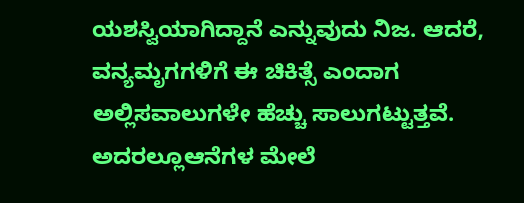ಯಶಸ್ವಿಯಾಗಿದ್ದಾನೆ ಎನ್ನುವುದು ನಿಜ. ಆದರೆ, ವನ್ಯಮೃಗಗಳಿಗೆ ಈ ಚಿಕಿತ್ಸೆ ಎಂದಾಗ ಅಲ್ಲಿಸವಾಲುಗಳೇ ಹೆಚ್ಚು ಸಾಲುಗಟ್ಟುತ್ತವೆ. ಅದರಲ್ಲೂಆನೆಗಳ ಮೇಲೆ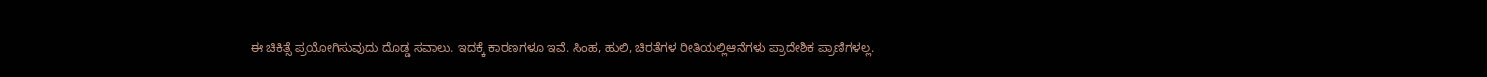ಈ ಚಿಕಿತ್ಸೆ ಪ್ರಯೋಗಿಸುವುದು ದೊಡ್ಡ ಸವಾಲು. ಇದಕ್ಕೆ ಕಾರಣಗಳೂ ಇವೆ. ಸಿಂಹ, ಹುಲಿ, ಚಿರತೆಗಳ ರೀತಿಯಲ್ಲಿಆನೆಗಳು ಪ್ರಾದೇಶಿಕ ಪ್ರಾಣಿಗಳಲ್ಲ.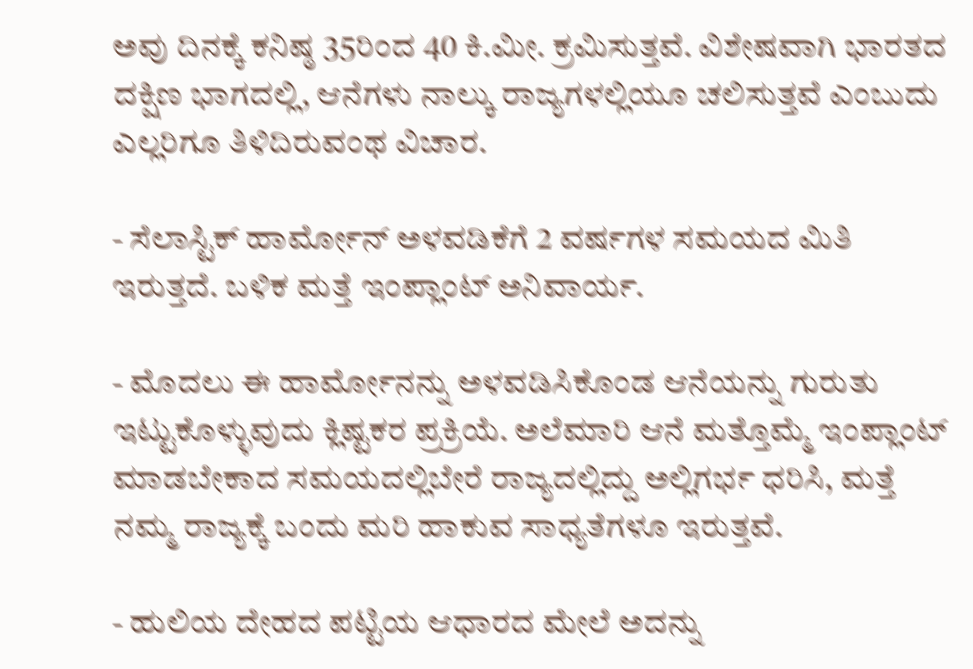ಅವು ದಿನಕ್ಕೆ ಕನಿಷ್ಠ 35ರಿಂದ 40 ಕಿ.ಮೀ. ಕ್ರಮಿಸುತ್ತವೆ. ವಿಶೇಷವಾಗಿ ಭಾರತದ ದಕ್ಷಿಣ ಭಾಗದಲ್ಲಿ, ಆನೆಗಳು ನಾಲ್ಕು ರಾಜ್ಯಗಳಲ್ಲಿಯೂ ಚಲಿಸುತ್ತವೆ ಎಂಬುದು ಎಲ್ಲರಿಗೂ ತಿಳಿದಿರುವಂಥ ವಿಚಾರ.

- ಸೆಲಾಸ್ಟಿಕ್ ಹಾರ್ಮೋನ್ ಅಳವಡಿಕೆಗೆ 2 ವರ್ಷಗಳ ಸಮಯದ ಮಿತಿ ಇರುತ್ತದೆ. ಬಳಿಕ ಮತ್ತೆ ಇಂಪ್ಲಾಂಟ್ ಅನಿವಾರ್ಯ.

- ಮೊದಲು ಈ ಹಾರ್ಮೋನನ್ನು ಅಳವಡಿಸಿಕೊಂಡ ಆನೆಯನ್ನು ಗುರುತು ಇಟ್ಟುಕೊಳ್ಳುವುದು ಕ್ಲಿಷ್ಟಕರ ಪ್ರಕ್ರಿಯೆ. ಅಲೆಮಾರಿ ಆನೆ ಮತ್ತೊಮ್ಮೆ ಇಂಪ್ಲಾಂಟ್ ಮಾಡಬೇಕಾದ ಸಮಯದಲ್ಲಿಬೇರೆ ರಾಜ್ಯದಲ್ಲಿದ್ದು ಅಲ್ಲಿಗರ್ಭ ಧರಿಸಿ, ಮತ್ತೆ ನಮ್ಮ ರಾಜ್ಯಕ್ಕೆ ಬಂದು ಮರಿ ಹಾಕುವ ಸಾಧ್ಯತೆಗಳೂ ಇರುತ್ತವೆ.

- ಹುಲಿಯ ದೇಹದ ಪಟ್ಟಿಯ ಆಧಾರದ ಮೇಲೆ ಅದನ್ನು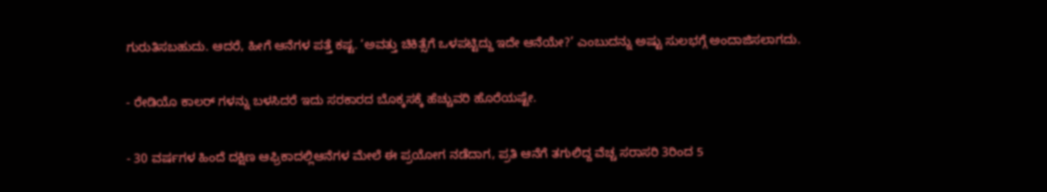ಗುರುತಿಸಬಹುದು. ಆದರೆ, ಹೀಗೆ ಆನೆಗಳ ಪತ್ತೆ ಕಷ್ಟ. ‘ಅವತ್ತು ಚಿಕಿತ್ಸೆಗೆ ಒಳಪಟ್ಟಿದ್ದು ಇದೇ ಆನೆಯೇ?’ ಎಂಬುದನ್ನು ಅಷ್ಟು ಸುಲಭಗ್ಗೆ ಅಂದಾಜಿಸಲಾಗದು.

- ರೇಡಿಯೊ ಕಾಲರ್ ಗಳನ್ನು ಬಳಸಿದರೆ ಇದು ಸರಕಾರದ ಬೊಕ್ಕಸಕ್ಕೆ ಹೆಚ್ಚುವರಿ ಹೊರೆಯಷ್ಟೇ.

- 30 ವರ್ಷಗಳ ಹಿಂದೆ ದಕ್ಷಿಣ ಆಫ್ರಿಕಾದಲ್ಲಿಆನೆಗಳ ಮೇಲೆ ಈ ಪ್ರಯೋಗ ನಡೆದಾಗ, ಪ್ರತಿ ಆನೆಗೆ ತಗುಲಿದ್ದ ವೆಚ್ಚ ಸರಾಸರಿ 3ರಿಂದ 5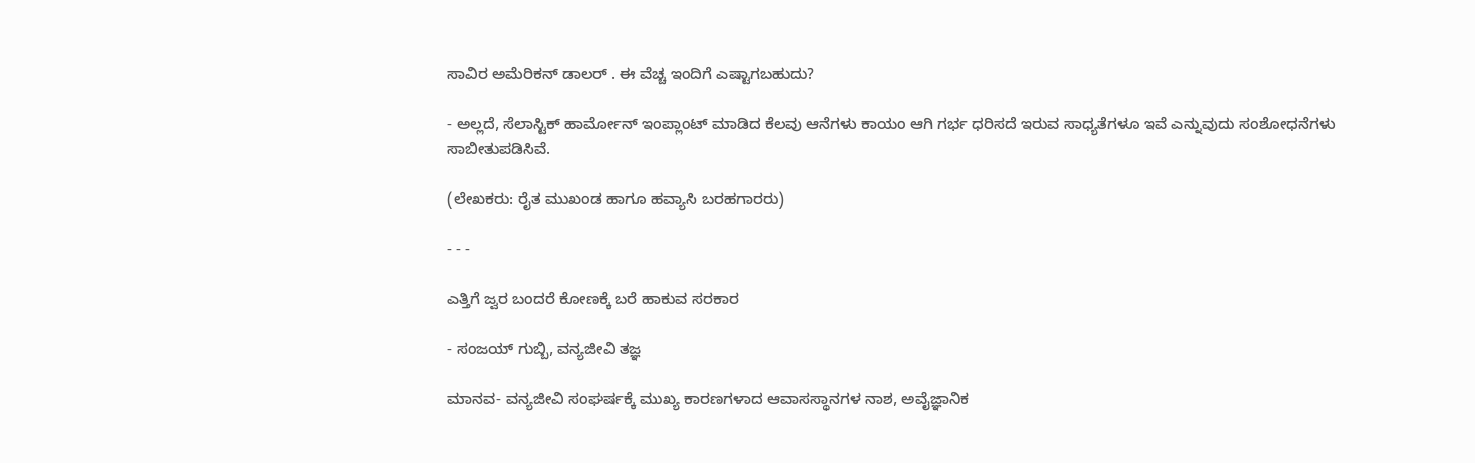ಸಾವಿರ ಅಮೆರಿಕನ್ ಡಾಲರ್ . ಈ ವೆಚ್ಚ ಇಂದಿಗೆ ಎಷ್ಟಾಗಬಹುದು?

- ಅಲ್ಲದೆ, ಸೆಲಾಸ್ಟಿಕ್ ಹಾರ್ಮೋನ್ ಇಂಪ್ಲಾಂಟ್ ಮಾಡಿದ ಕೆಲವು ಆನೆಗಳು ಕಾಯಂ ಆಗಿ ಗರ್ಭ ಧರಿಸದೆ ಇರುವ ಸಾಧ್ಯತೆಗಳೂ ಇವೆ ಎನ್ನುವುದು ಸಂಶೋಧನೆಗಳು ಸಾಬೀತುಪಡಿಸಿವೆ.

(ಲೇಖಕರು: ರೈತ ಮುಖಂಡ ಹಾಗೂ ಹವ್ಯಾಸಿ ಬರಹಗಾರರು)

- - -

ಎತ್ತಿಗೆ ಜ್ವರ ಬಂದರೆ ಕೋಣಕ್ಕೆ ಬರೆ ಹಾಕುವ ಸರಕಾರ

- ಸಂಜಯ್ ಗುಬ್ಬಿ, ವನ್ಯಜೀವಿ ತಜ್ಞ

ಮಾನವ- ವನ್ಯಜೀವಿ ಸಂಘರ್ಷಕ್ಕೆ ಮುಖ್ಯ ಕಾರಣಗಳಾದ ಆವಾಸಸ್ಥಾನಗಳ ನಾಶ, ಅವೈಜ್ಞಾನಿಕ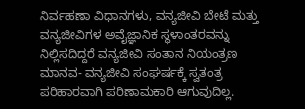ನಿರ್ವಹಣಾ ವಿಧಾನಗಳು, ವನ್ಯಜೀವಿ ಬೇಟೆ ಮತ್ತು ವನ್ಯಜೀವಿಗಳ ಅವೈಜ್ಞಾನಿಕ ಸ್ಥಳಾಂತರವನ್ನು ನಿಲ್ಲಿಸದಿದ್ದರೆ ವನ್ಯಜೀವಿ ಸಂತಾನ ನಿಯಂತ್ರಣ ಮಾನವ- ವನ್ಯಜೀವಿ ಸಂಘರ್ಷಕ್ಕೆ ಸ್ವತಂತ್ರ ಪರಿಹಾರವಾಗಿ ಪರಿಣಾಮಕಾರಿ ಆಗುವುದಿಲ್ಲ.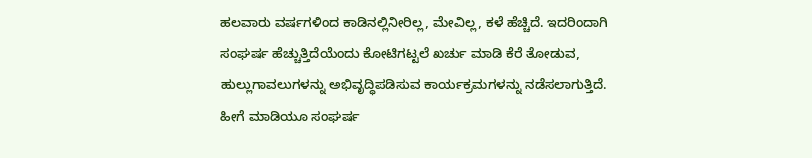ಹಲವಾರು ವರ್ಷಗಳಿಂದ ಕಾಡಿನಲ್ಲಿನೀರಿಲ್ಲ, ಮೇವಿಲ್ಲ, ಕಳೆ ಹೆಚ್ಚಿದೆ. ಇದರಿಂದಾಗಿ ಸಂಘರ್ಷ ಹೆಚ್ಚುತ್ತಿದೆಯೆಂದು ಕೋಟಿಗಟ್ಟಲೆ ಖರ್ಚು ಮಾಡಿ ಕೆರೆ ತೋಡುವ, ಹುಲ್ಲುಗಾವಲುಗಳನ್ನು ಅಭಿವೃದ್ಧಿಪಡಿಸುವ ಕಾರ್ಯಕ್ರಮಗಳನ್ನು ನಡೆಸಲಾಗುತ್ತಿದೆ. ಹೀಗೆ ಮಾಡಿಯೂ ಸಂಘರ್ಷ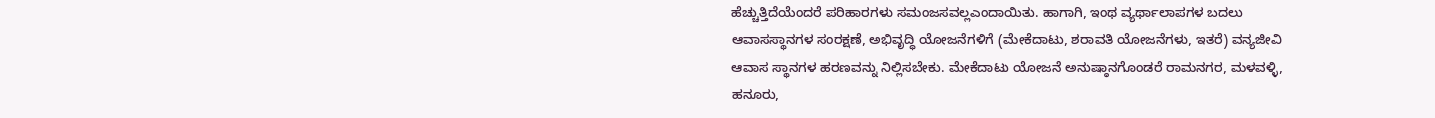ಹೆಚ್ಚುತ್ತಿದೆಯೆಂದರೆ ಪರಿಹಾರಗಳು ಸಮಂಜಸವಲ್ಲಎಂದಾಯಿತು. ಹಾಗಾಗಿ, ಇಂಥ ವ್ಯರ್ಥಾಲಾಪಗಳ ಬದಲು ಆವಾಸಸ್ಥಾನಗಳ ಸಂರಕ್ಷಣೆ, ಅಭಿವೃದ್ಧಿ ಯೋಜನೆಗಳಿಗೆ (ಮೇಕೆದಾಟು, ಶರಾವತಿ ಯೋಜನೆಗಳು, ಇತರೆ) ವನ್ಯಜೀವಿ ಆವಾಸ ಸ್ಥಾನಗಳ ಹರಣವನ್ನು ನಿಲ್ಲಿಸಬೇಕು. ಮೇಕೆದಾಟು ಯೋಜನೆ ಅನುಷ್ಠಾನಗೊಂಡರೆ ರಾಮನಗರ, ಮಳವಳ್ಳಿ, ಹನೂರು,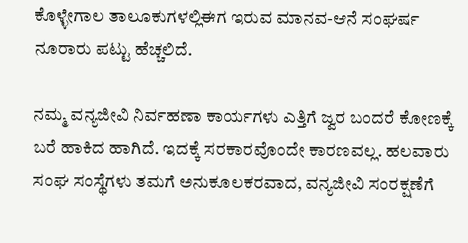ಕೊಳ್ಳೇಗಾಲ ತಾಲೂಕುಗಳಲ್ಲಿಈಗ ಇರುವ ಮಾನವ-ಆನೆ ಸಂಘರ್ಷ ನೂರಾರು ಪಟ್ಟು ಹೆಚ್ಚಲಿದೆ.

ನಮ್ಮ ವನ್ಯಜೀವಿ ನಿರ್ವಹಣಾ ಕಾರ್ಯಗಳು ಎತ್ತಿಗೆ ಜ್ವರ ಬಂದರೆ ಕೋಣಕ್ಕೆ ಬರೆ ಹಾಕಿದ ಹಾಗಿದೆ. ಇದಕ್ಕೆ ಸರಕಾರವೊಂದೇ ಕಾರಣವಲ್ಲ. ಹಲವಾರು ಸಂಘ ಸಂಸ್ಥೆಗಳು ತಮಗೆ ಅನುಕೂಲಕರವಾದ, ವನ್ಯಜೀವಿ ಸಂರಕ್ಷಣೆಗೆ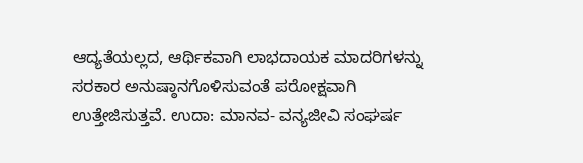ಆದ್ಯತೆಯಲ್ಲದ, ಆರ್ಥಿಕವಾಗಿ ಲಾಭದಾಯಕ ಮಾದರಿಗಳನ್ನು ಸರಕಾರ ಅನುಷ್ಠಾನಗೊಳಿಸುವಂತೆ ಪರೋಕ್ಷವಾಗಿ ಉತ್ತೇಜಿಸುತ್ತವೆ. ಉದಾ: ಮಾನವ- ವನ್ಯಜೀವಿ ಸಂಘರ್ಷ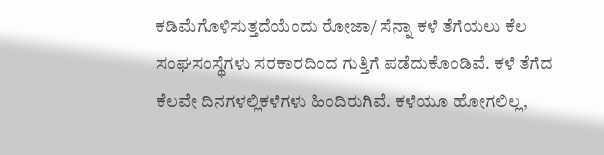ಕಡಿಮೆಗೊಳಿಸುತ್ತದೆಯೆಂದು ರೋಜಾ/ ಸೆನ್ನಾ ಕಳೆ ತೆಗೆಯಲು ಕೆಲ ಸಂಘಸಂಸ್ಥೆಗಳು ಸರಕಾರದಿಂದ ಗುತ್ತಿಗೆ ಪಡೆದುಕೊಂಡಿವೆ. ಕಳೆ ತೆಗೆದ ಕೆಲವೇ ದಿನಗಳಲ್ಲಿಕಳೆಗಳು ಹಿಂದಿರುಗಿವೆ. ಕಳೆಯೂ ಹೋಗಲಿಲ್ಲ,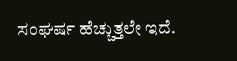ಸಂಘರ್ಷ ಹೆಚ್ಚುತ್ತಲೇ ಇದೆ.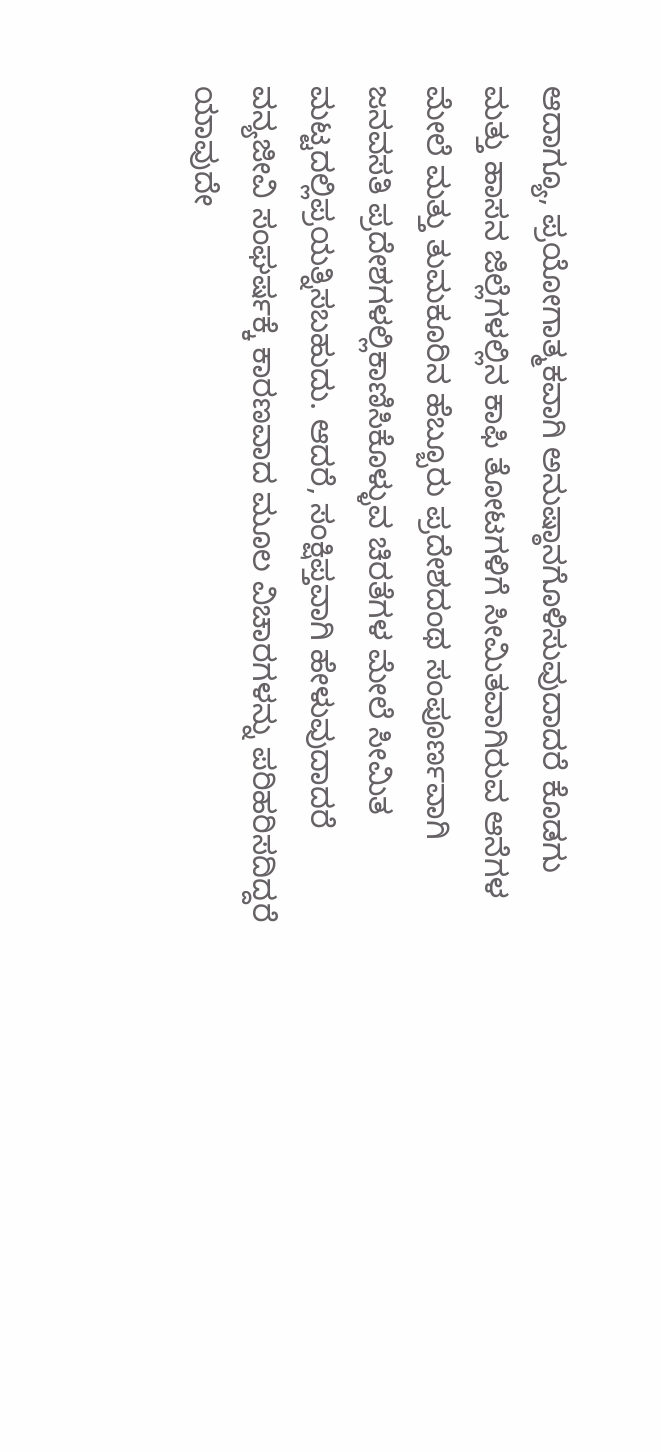ಆದಾಗ್ಯೂ, ಪ್ರಯೋಗಾತ್ಮಕವಾಗಿ ಅನುಷ್ಠಾನಗೊಳಿಸುವುದಾದರೆ ಕೊಡಗು ಮತ್ತು ಹಾಸನ ಜಿಲ್ಲೆಗಳಲ್ಲಿನ ಕಾಫಿ ತೋಟಗಳಿಗೆ ಸೀಮಿತವಾಗಿರುವ ಆನೆಗಳ ಮೇಲೆ ಮತ್ತು ತುಮಕೂರಿನ ಹೆಬ್ಬೂರು ಪ್ರದೇಶದಂಥ ಸಂಪೂರ್ಣವಾಗಿ ಜನವಸತಿ ಪ್ರದೇಶಗಳಲ್ಲಿಕಾಣಿಸಿಕೊಳ್ಳುವ ಚಿರತೆಗಳ ಮೇಲೆ ಸೀಮಿತ ಮಟ್ಟದಲ್ಲಿಪ್ರಯತ್ನಿಸಬಹುದು. ಆದರೆ, ಸಂಕ್ಷಿಪ್ತವಾಗಿ ಹೇಳುವುದಾದರೆ ವನ್ಯಜೀವಿ ಸಂಘರ್ಷಕ್ಕೆ ಕಾರಣವಾದ ಮೂಲ ವಿಚಾರಗಳನ್ನು ಪರಿಹರಿಸದಿದ್ದರೆ ಯಾವುದೇ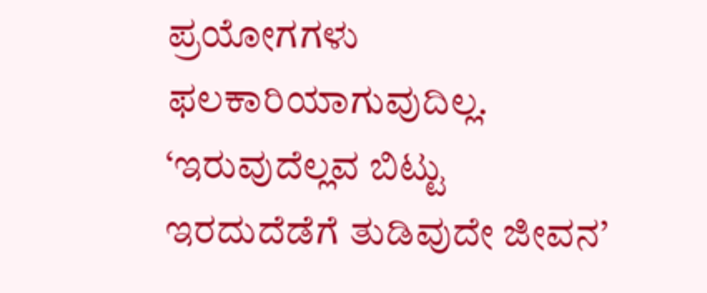ಪ್ರಯೋಗಗಳು ಫಲಕಾರಿಯಾಗುವುದಿಲ್ಲ. ‘ಇರುವುದೆಲ್ಲವ ಬಿಟ್ಟು ಇರದುದೆಡೆಗೆ ತುಡಿವುದೇ ಜೀವನ’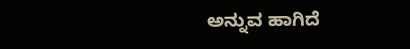ಅನ್ನುವ ಹಾಗಿದೆ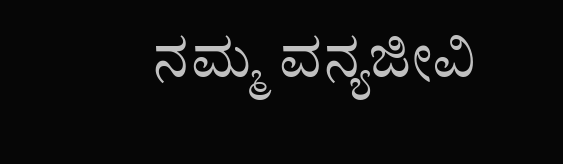ನಮ್ಮ ವನ್ಯಜೀವಿ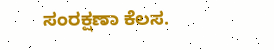ಸಂರಕ್ಷಣಾ ಕೆಲಸ.